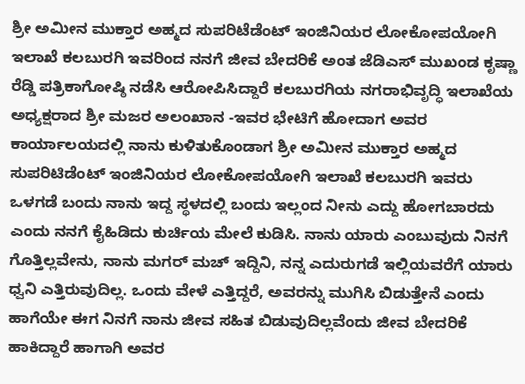ಶ್ರೀ ಅಮೀನ ಮುಕ್ತಾರ ಅಹ್ಮದ ಸುಪರಿಟೆಡೆಂಟ್ ಇಂಜಿನಿಯರ ಲೋಕೋಪಯೋಗಿ ಇಲಾಖೆ ಕಲಬುರಗಿ ಇವರಿಂದ ನನಗೆ ಜೀವ ಬೇದರಿಕೆ ಅಂತ ಜೆಡಿಎಸ್ ಮುಖಂಡ ಕೃಷ್ಣಾ ರೆಡ್ಡಿ ಪತ್ರಿಕಾಗೋಷ್ಠಿ ನಡೆಸಿ ಆರೋಪಿಸಿದ್ದಾರೆ ಕಲಬುರಗಿಯ ನಗರಾಭಿವೃದ್ಧಿ ಇಲಾಖೆಯ ಅಧ್ಯಕ್ಷರಾದ ಶ್ರೀ ಮಜರ ಅಲಂಖಾನ -ಇವರ ಭೇಟಿಗೆ ಹೋದಾಗ ಅವರ ಕಾರ್ಯಾಲಯದಲ್ಲಿ ನಾನು ಕುಳಿತುಕೊಂಡಾಗ ಶ್ರೀ ಅಮೀನ ಮುಕ್ತಾರ ಅಹ್ಮದ ಸುಪರಿಟಿಡೆಂಟ್ ಇಂಜಿನಿಯರ ಲೋಕೋಪಯೋಗಿ ಇಲಾಖೆ ಕಲಬುರಗಿ ಇವರು ಒಳಗಡೆ ಬಂದು ನಾನು ಇದ್ದ ಸ್ಥಳದಲ್ಲಿ ಬಂದು ಇಲ್ಲಂದ ನೀನು ಎದ್ದು ಹೋಗಬಾರದು ಎಂದು ನನಗೆ ಕೈಹಿಡಿದು ಕುರ್ಚಿಯ ಮೇಲೆ ಕುಡಿಸಿ. ನಾನು ಯಾರು ಎಂಬುವುದು ನಿನಗೆ ಗೊತ್ತಿಲ್ಲವೇನು, ನಾನು ಮಗರ್ ಮಚ್ ಇದ್ದಿನಿ, ನನ್ನ ಎದುರುಗಡೆ ಇಲ್ಲಿಯವರೆಗೆ ಯಾರು ಧ್ವನಿ ಎತ್ತಿರುವುದಿಲ್ಲ. ಒಂದು ವೇಳೆ ಎತ್ತಿದ್ದರೆ, ಅವರನ್ನು ಮುಗಿಸಿ ಬಿಡುತ್ತೇನೆ ಎಂದು ಹಾಗೆಯೇ ಈಗ ನಿನಗೆ ನಾನು ಜೀವ ಸಹಿತ ಬಿಡುವುದಿಲ್ಲವೆಂದು ಜೀವ ಬೇದರಿಕೆ ಹಾಕಿದ್ದಾರೆ ಹಾಗಾಗಿ ಅವರ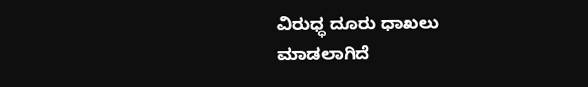ವಿರುಧ್ಧ ದೂರು ಧಾಖಲು ಮಾಡಲಾಗಿದೆ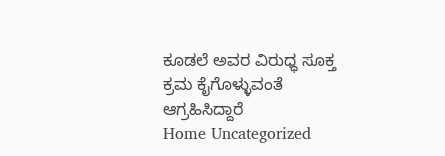ಕೂಡಲೆ ಅವರ ವಿರುಧ್ಧ ಸೂಕ್ತ ಕ್ರಮ ಕೈಗೊಳ್ಳುವಂತೆ ಆಗ್ರಹಿಸಿದ್ದಾರೆ
Home Uncategorized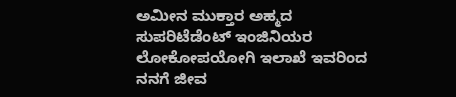ಅಮೀನ ಮುಕ್ತಾರ ಅಹ್ಮದ ಸುಪರಿಟೆಡೆಂಟ್ ಇಂಜಿನಿಯರ ಲೋಕೋಪಯೋಗಿ ಇಲಾಖೆ ಇವರಿಂದ ನನಗೆ ಜೀವ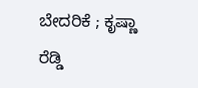ಬೇದರಿಕೆ ; ಕೃಷ್ಣಾ ರೆಡ್ಡಿ